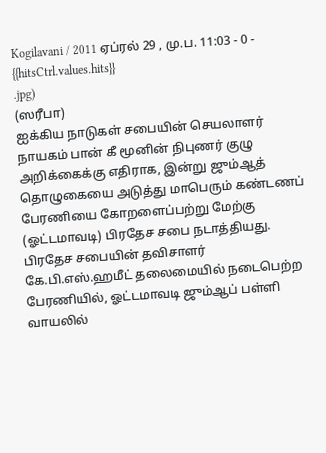Kogilavani / 2011 ஏப்ரல் 29 , மு.ப. 11:03 - 0 - {{hitsCtrl.values.hits}}
.jpg)
(ஸரீபா)
ஐக்கிய நாடுகள் சபையின் செயலாளர் நாயகம் பான் கீ மூனின் நிபுணர் குழு அறிக்கைக்கு எதிராக, இன்று ஜும்ஆத் தொழுகையை அடுத்து மாபெரும் கண்டணப் பேரணியை கோறளைப்பற்று மேற்கு (ஓட்டமாவடி) பிரதேச சபை நடாத்தியது.
பிரதேச சபையின் தவிசாளர் கே.பி.எஸ்.ஹமீட் தலைமையில் நடைபெற்ற பேரணியில், ஓட்டமாவடி ஜும்ஆப் பள்ளி வாயலில்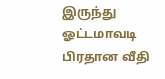இருந்து ஓட்டமாவடி பிரதான வீதி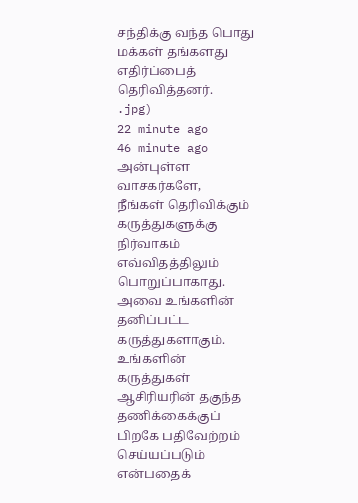சந்திக்கு வந்த பொது மக்கள் தங்களது எதிர்ப்பைத் தெரிவித்தனர்.
.jpg)
22 minute ago
46 minute ago
அன்புள்ள வாசகர்களே,
நீங்கள் தெரிவிக்கும் கருத்துகளுக்கு நிர்வாகம் எவ்விதத்திலும் பொறுப்பாகாது. அவை உங்களின் தனிப்பட்ட கருத்துகளாகும். உங்களின் கருத்துகள் ஆசிரியரின் தகுந்த தணிக்கைக்குப் பிறகே பதிவேற்றம் செய்யப்படும் என்பதைக்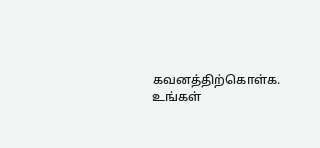கவனத்திற்கொள்க. உங்கள்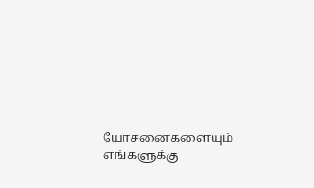யோசனைகளையும் எங்களுக்கு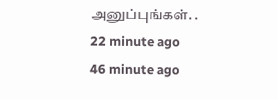அனுப்புங்கள். .
22 minute ago
46 minute ago